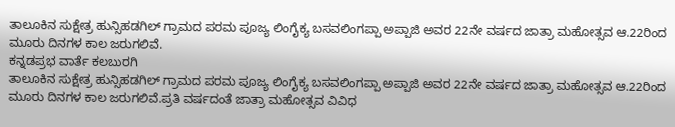ತಾಲೂಕಿನ ಸುಕ್ಷೇತ್ರ ಹುನ್ಸಿಹಡಗಿಲ್ ಗ್ರಾಮದ ಪರಮ ಪೂಜ್ಯ ಲಿಂಗೈಕ್ಯ ಬಸವಲಿಂಗಪ್ಪಾ ಅಪ್ಪಾಜಿ ಅವರ 22ನೇ ವರ್ಷದ ಜಾತ್ರಾ ಮಹೋತ್ಸವ ಆ.22ರಿಂದ ಮೂರು ದಿನಗಳ ಕಾಲ ಜರುಗಲಿವೆ.
ಕನ್ನಡಪ್ರಭ ವಾರ್ತೆ ಕಲಬುರಗಿ
ತಾಲೂಕಿನ ಸುಕ್ಷೇತ್ರ ಹುನ್ಸಿಹಡಗಿಲ್ ಗ್ರಾಮದ ಪರಮ ಪೂಜ್ಯ ಲಿಂಗೈಕ್ಯ ಬಸವಲಿಂಗಪ್ಪಾ ಅಪ್ಪಾಜಿ ಅವರ 22ನೇ ವರ್ಷದ ಜಾತ್ರಾ ಮಹೋತ್ಸವ ಆ.22ರಿಂದ ಮೂರು ದಿನಗಳ ಕಾಲ ಜರುಗಲಿವೆ.ಪ್ರತಿ ವರ್ಷದಂತೆ ಜಾತ್ರಾ ಮಹೋತ್ಸವ ವಿವಿಧ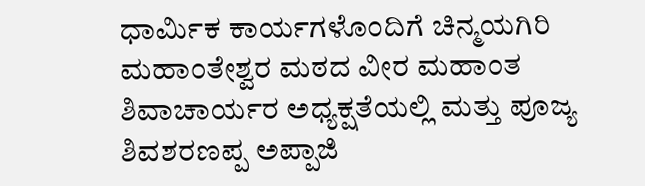ಧಾರ್ಮಿಕ ಕಾರ್ಯಗಳೊಂದಿಗೆ ಚಿನ್ಮಯಗಿರಿ ಮಹಾಂತೇಶ್ವರ ಮಠದ ವೀರ ಮಹಾಂತ ಶಿವಾಚಾರ್ಯರ ಅಧ್ಯಕ್ಷತೆಯಲ್ಲಿ ಮತ್ತು ಪೂಜ್ಯ ಶಿವಶರಣಪ್ಪ ಅಪ್ಪಾಜಿ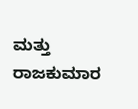ಮತ್ತು ರಾಜಕುಮಾರ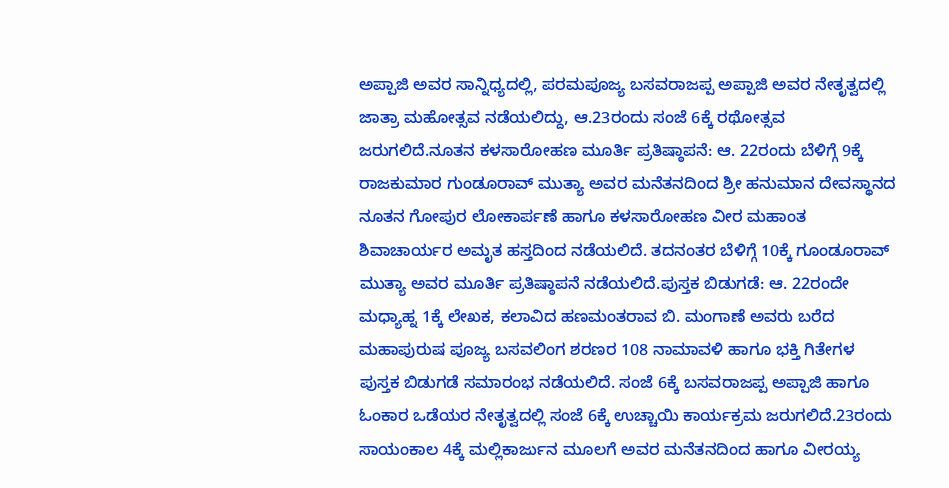ಅಪ್ಪಾಜಿ ಅವರ ಸಾನ್ನಿಧ್ಯದಲ್ಲಿ, ಪರಮಪೂಜ್ಯ ಬಸವರಾಜಪ್ಪ ಅಪ್ಪಾಜಿ ಅವರ ನೇತೃತ್ವದಲ್ಲಿ ಜಾತ್ರಾ ಮಹೋತ್ಸವ ನಡೆಯಲಿದ್ದು, ಆ.23ರಂದು ಸಂಜೆ 6ಕ್ಕೆ ರಥೋತ್ಸವ ಜರುಗಲಿದೆ.ನೂತನ ಕಳಸಾರೋಹಣ ಮೂರ್ತಿ ಪ್ರತಿಷ್ಠಾಪನೆ: ಆ. 22ರಂದು ಬೆಳಿಗ್ಗೆ 9ಕ್ಕೆ ರಾಜಕುಮಾರ ಗುಂಡೂರಾವ್ ಮುತ್ಯಾ ಅವರ ಮನೆತನದಿಂದ ಶ್ರೀ ಹನುಮಾನ ದೇವಸ್ಥಾನದ ನೂತನ ಗೋಪುರ ಲೋಕಾರ್ಪಣೆ ಹಾಗೂ ಕಳಸಾರೋಹಣ ವೀರ ಮಹಾಂತ ಶಿವಾಚಾರ್ಯರ ಅಮೃತ ಹಸ್ತದಿಂದ ನಡೆಯಲಿದೆ. ತದನಂತರ ಬೆಳಿಗ್ಗೆ 10ಕ್ಕೆ ಗೂಂಡೂರಾವ್ ಮುತ್ಯಾ ಅವರ ಮೂರ್ತಿ ಪ್ರತಿಷ್ಠಾಪನೆ ನಡೆಯಲಿದೆ.ಪುಸ್ತಕ ಬಿಡುಗಡೆ: ಆ. 22ರಂದೇ ಮಧ್ಯಾಹ್ನ 1ಕ್ಕೆ ಲೇಖಕ, ಕಲಾವಿದ ಹಣಮಂತರಾವ ಬಿ. ಮಂಗಾಣೆ ಅವರು ಬರೆದ ಮಹಾಪುರುಷ ಪೂಜ್ಯ ಬಸವಲಿಂಗ ಶರಣರ 108 ನಾಮಾವಳಿ ಹಾಗೂ ಭಕ್ತಿ ಗಿತೇಗಳ ಪುಸ್ತಕ ಬಿಡುಗಡೆ ಸಮಾರಂಭ ನಡೆಯಲಿದೆ. ಸಂಜೆ 6ಕ್ಕೆ ಬಸವರಾಜಪ್ಪ ಅಪ್ಪಾಜಿ ಹಾಗೂ ಓಂಕಾರ ಒಡೆಯರ ನೇತೃತ್ವದಲ್ಲಿ ಸಂಜೆ 6ಕ್ಕೆ ಉಚ್ಚಾಯಿ ಕಾರ್ಯಕ್ರಮ ಜರುಗಲಿದೆ.23ರಂದು ಸಾಯಂಕಾಲ 4ಕ್ಕೆ ಮಲ್ಲಿಕಾರ್ಜುನ ಮೂಲಗೆ ಅವರ ಮನೆತನದಿಂದ ಹಾಗೂ ವೀರಯ್ಯ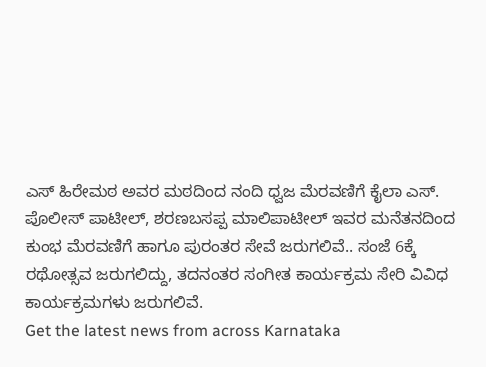ಎಸ್ ಹಿರೇಮಠ ಅವರ ಮಠದಿಂದ ನಂದಿ ಧ್ವಜ ಮೆರವಣಿಗೆ ಕೈಲಾ ಎಸ್. ಪೊಲೀಸ್ ಪಾಟೀಲ್, ಶರಣಬಸಪ್ಪ ಮಾಲಿಪಾಟೀಲ್ ಇವರ ಮನೆತನದಿಂದ ಕುಂಭ ಮೆರವಣಿಗೆ ಹಾಗೂ ಪುರಂತರ ಸೇವೆ ಜರುಗಲಿವೆ.. ಸಂಜೆ 6ಕ್ಕೆ ರಥೋತ್ಸವ ಜರುಗಲಿದ್ದು, ತದನಂತರ ಸಂಗೀತ ಕಾರ್ಯಕ್ರಮ ಸೇರಿ ವಿವಿಧ ಕಾರ್ಯಕ್ರಮಗಳು ಜರುಗಲಿವೆ.
Get the latest news from across Karnataka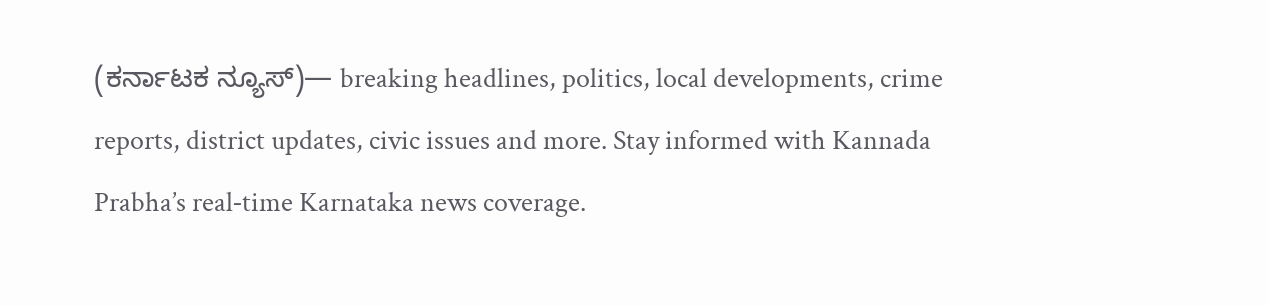(ಕರ್ನಾಟಕ ನ್ಯೂಸ್)— breaking headlines, politics, local developments, crime reports, district updates, civic issues and more. Stay informed with Kannada Prabha’s real‑time Karnataka news coverage.